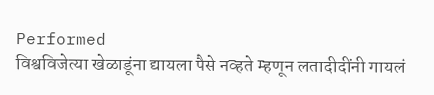Performed
विश्वविजेत्या खेळाडूंना द्यायला पैसे नव्हते म्हणून लतादीदींनी गायलं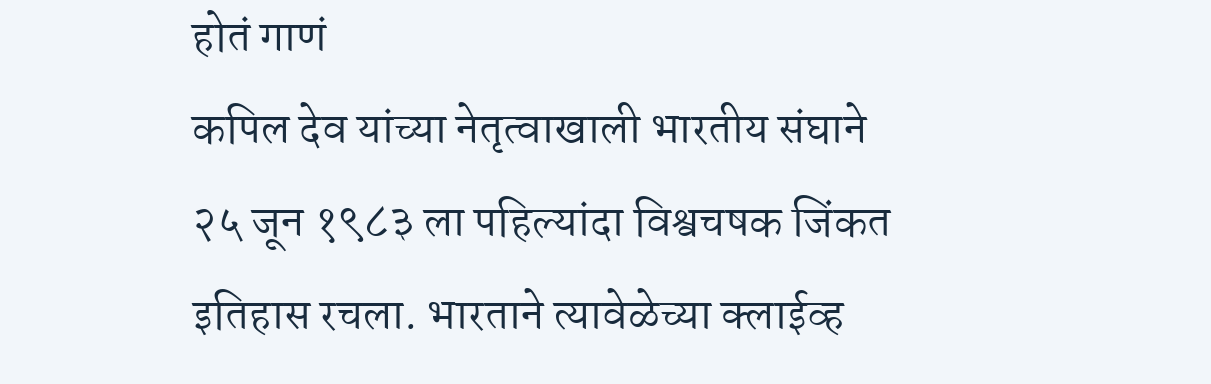होतं गाणं
कपिल देव यांच्या नेतृत्वाखाली भारतीय संघाने २५ जून १९८३ ला पहिल्यांदा विश्वचषक जिंकत इतिहास रचला. भारताने त्यावेळेच्या क्लाईव्ह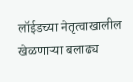लॉईडच्या नेतृत्वाखालील खेळणाऱ्या बलाढ्य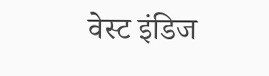वेस्ट इंडिज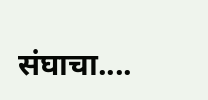संघाचा....